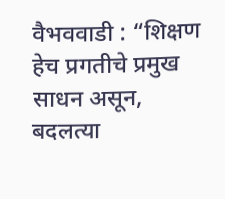वैभववाडी : “शिक्षण हेच प्रगतीचे प्रमुख साधन असून, बदलत्या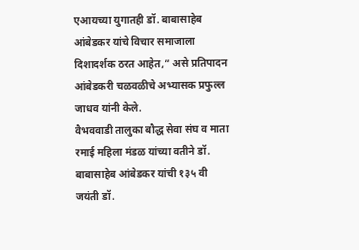एआयच्या युगातही डॉ. बाबासाहेब आंबेडकर यांचे विचार समाजाला दिशादर्शक ठरत आहेत,” असे प्रतिपादन आंबेडकरी चळवळीचे अभ्यासक प्रफुल्ल जाधव यांनी केले.
वैभववाडी तालुका बौद्ध सेवा संघ व माता रमाई महिला मंडळ यांच्या वतीने डॉ. बाबासाहेब आंबेडकर यांची १३५ वी जयंती डॉ.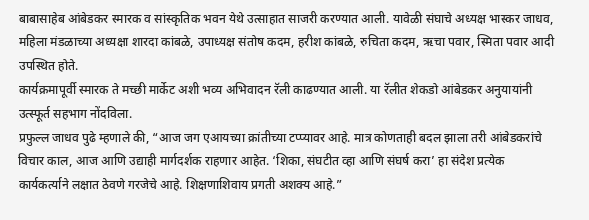बाबासाहेब आंबेडकर स्मारक व सांस्कृतिक भवन येथे उत्साहात साजरी करण्यात आली. यावेळी संघाचे अध्यक्ष भास्कर जाधव, महिला मंडळाच्या अध्यक्षा शारदा कांबळे, उपाध्यक्ष संतोष कदम, हरीश कांबळे, रुचिता कदम, ऋचा पवार, स्मिता पवार आदी उपस्थित होते.
कार्यक्रमापूर्वी स्मारक ते मच्छी मार्केट अशी भव्य अभिवादन रॅली काढण्यात आली. या रॅलीत शेकडो आंबेडकर अनुयायांनी उत्स्फूर्त सहभाग नोंदविला.
प्रफुल्ल जाधव पुढे म्हणाले की, “आज जग एआयच्या क्रांतीच्या टप्प्यावर आहे. मात्र कोणताही बदल झाला तरी आंबेडकरांचे विचार काल, आज आणि उद्याही मार्गदर्शक राहणार आहेत. ‘शिका, संघटीत व्हा आणि संघर्ष करा’ हा संदेश प्रत्येक कार्यकर्त्याने लक्षात ठेवणे गरजेचे आहे. शिक्षणाशिवाय प्रगती अशक्य आहे.”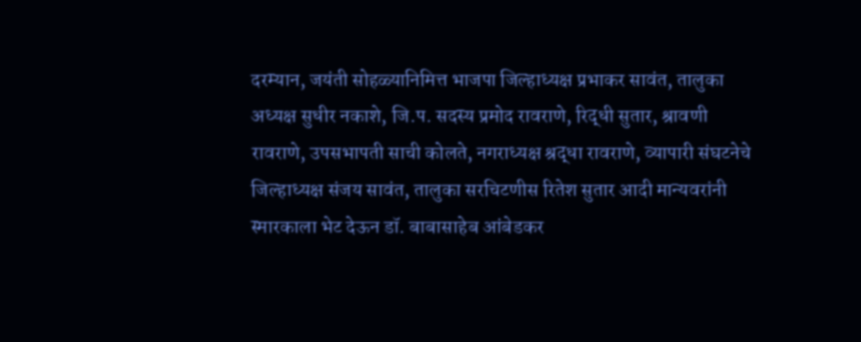दरम्यान, जयंती सोहळ्यानिमित्त भाजपा जिल्हाध्यक्ष प्रभाकर सावंत, तालुका अध्यक्ष सुधीर नकाशे, जि.प. सदस्य प्रमोद रावराणे, रिद्धी सुतार, श्रावणी रावराणे, उपसभापती साची कोलते, नगराध्यक्ष श्रद्धा रावराणे, व्यापारी संघटनेचे जिल्हाध्यक्ष संजय सावंत, तालुका सरचिटणीस रितेश सुतार आदी मान्यवरांनी स्मारकाला भेट देऊन डॉ. बाबासाहेब आंबेडकर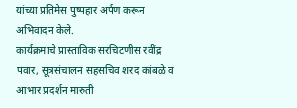यांच्या प्रतिमेस पुष्पहार अर्पण करून अभिवादन केले.
कार्यक्रमाचे प्रास्ताविक सरचिटणीस रवींद्र पवार, सूत्रसंचालन सहसचिव शरद कांबळे व आभार प्रदर्शन मारुती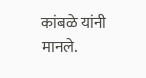कांबळे यांनी मानले.